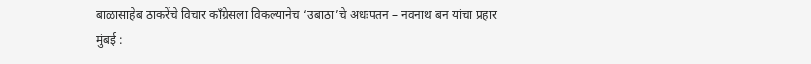बाळासाहेब ठाकरेंचे विचार काँग्रेसला विकल्यानेच ‘उबाठा’चे अधःपतन – नवनाथ बन यांचा प्रहार
मुंबई :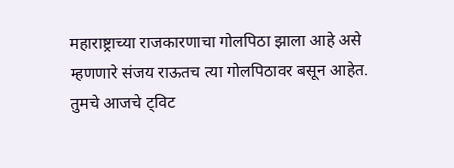महाराष्ट्राच्या राजकारणाचा गोलपिठा झाला आहे असे म्हणणारे संजय राऊतच त्या गोलपिठावर बसून आहेत. तुमचे आजचे ट्विट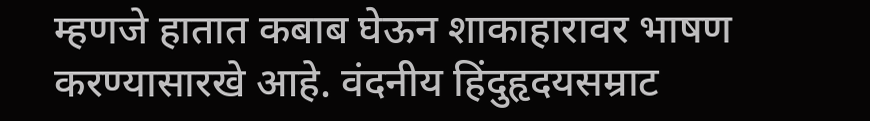म्हणजे हातात कबाब घेऊन शाकाहारावर भाषण करण्यासारखे आहे. वंदनीय हिंदुहृदयसम्राट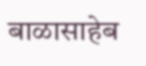बाळासाहेब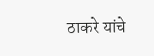ठाकरे यांचे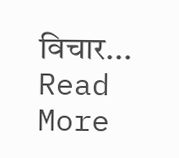विचार...
Read More